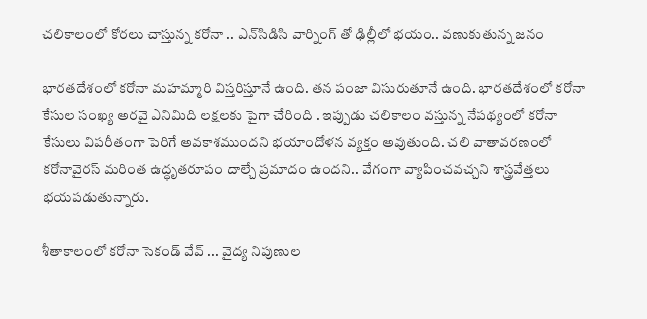చలికాలంలో కోరలు చాస్తున్న కరోనా .. ఎన్‌సిడిసి వార్నింగ్ తో ఢిల్లీలో భయం.. వణుకుతున్న జనం

భారతదేశంలో కరోనా మహమ్మారి విస్తరిస్తూనే ఉంది. తన పంజా విసురుతూనే ఉంది. భారతదేశంలో కరోనా కేసుల సంఖ్య అరవై ఎనిమిది లక్షలకు పైగా చేరింది . ఇప్పుడు చలికాలం వస్తున్న నేపథ్యంలో కరోనా కేసులు విపరీతంగా పెరిగే అవకాశముందని భయాందోళన వ్యక్తం అవుతుంది. చలి వాతావరణంలో కరోనావైరస్ మరింత ఉద్ధృతరూపం దాల్చే ప్రమాదం ఉందని.. వేగంగా వ్యాపించవచ్చని శాస్త్రవేత్తలు భయపడుతున్నారు.

శీతాకాలంలో కరోనా సెకండ్ వేవ్ ... వైద్య నిపుణుల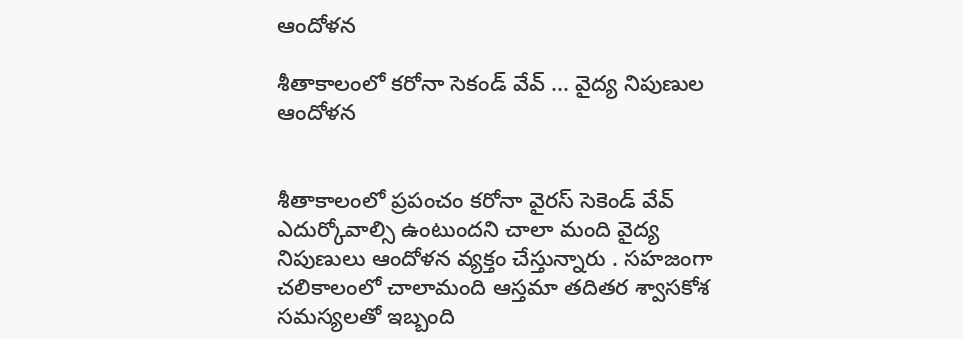ఆందోళన

శీతాకాలంలో కరోనా సెకండ్ వేవ్ ... వైద్య నిపుణుల ఆందోళన


శీతాకాలంలో ప్రపంచం కరోనా వైరస్ సెకెండ్ వేవ్ ఎదుర్కోవాల్సి ఉంటుందని చాలా మంది వైద్య నిపుణులు ఆందోళన వ్యక్తం చేస్తున్నారు . సహజంగా చలికాలంలో చాలామంది ఆస్తమా తదితర శ్వాసకోశ సమస్యలతో ఇబ్బంది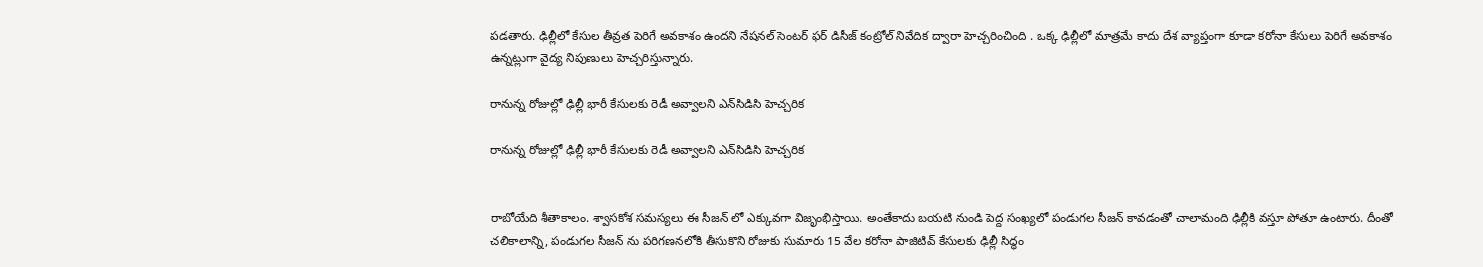పడతారు. ఢిల్లీలో కేసుల తీవ్రత పెరిగే అవకాశం ఉందని నేషనల్ సెంటర్ ఫర్ డిసీజ్ కంట్రోల్ నివేదిక ద్వారా హెచ్చరించింది . ఒక్క ఢిల్లీలో మాత్రమే కాదు దేశ వ్యాప్తంగా కూడా కరోనా కేసులు పెరిగే అవకాశం ఉన్నట్లుగా వైద్య నిపుణులు హెచ్చరిస్తున్నారు.

రానున్న రోజుల్లో ఢిల్లీ భారీ కేసులకు రెడీ అవ్వాలని ఎన్‌సిడిసి హెచ్చరిక

రానున్న రోజుల్లో ఢిల్లీ భారీ కేసులకు రెడీ అవ్వాలని ఎన్‌సిడిసి హెచ్చరిక


రాబోయేది శీతాకాలం. శ్వాసకోశ సమస్యలు ఈ సీజన్ లో ఎక్కువగా విజృంభిస్తాయి. అంతేకాదు బయటి నుండి పెద్ద సంఖ్యలో పండుగల సీజన్ కావడంతో చాలామంది ఢిల్లీకి వస్తూ పోతూ ఉంటారు. దీంతో చలికాలాన్ని, పండుగల సీజన్ ను పరిగణనలోకి తీసుకొని రోజుకు సుమారు 15 వేల కరోనా పాజిటివ్ కేసులకు ఢిల్లీ సిద్ధం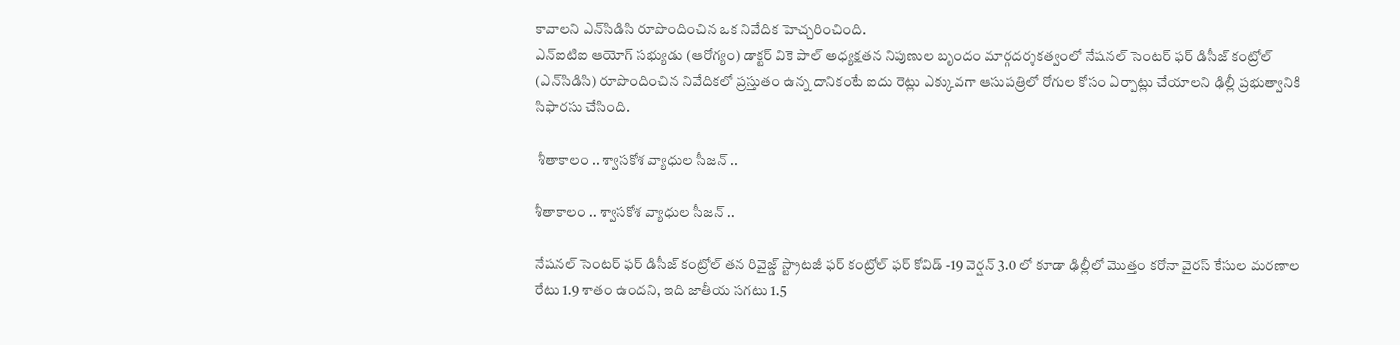కావాలని ఎన్‌సిడిసి రూపొందించిన ఒక నివేదిక హెచ్చరించింది.
ఎన్ఐటిఐ ఆయోగ్ సభ్యుడు (ఆరోగ్యం) డాక్టర్ వికె పాల్ అధ్యక్షతన నిపుణుల బృందం మార్గదర్శకత్వంలో నేషనల్ సెంటర్ ఫర్ డిసీజ్ కంట్రోల్ (ఎన్‌సిడిసి) రూపొందించిన నివేదికలో ప్రస్తుతం ఉన్న దానికంటే ఐదు రెట్లు ఎక్కువగా ఆసుపత్రిలో రోగుల కోసం ఏర్పాట్లు చేయాలని ఢిల్లీ ప్రభుత్వానికి సిఫారసు చేసింది.

 శీతాకాలం .. శ్వాసకోశ వ్యాధుల సీజన్ ..

శీతాకాలం .. శ్వాసకోశ వ్యాధుల సీజన్ ..

నేషనల్ సెంటర్ ఫర్ డిసీజ్ కంట్రోల్ తన రివైజ్డ్ స్ట్రాటజీ ఫర్ కంట్రోల్ ఫర్ కోవిడ్ -19 వెర్షన్ 3.0 లో కూడా ఢిల్లీలో మొత్తం కరోనా వైరస్ కేసుల మరణాల రేటు 1.9 శాతం ఉందని, ఇది జాతీయ సగటు 1.5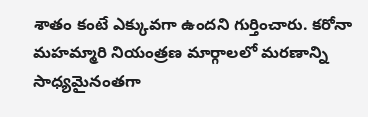శాతం కంటే ఎక్కువగా ఉందని గుర్తించారు. కరోనా మహమ్మారి నియంత్రణ మార్గాలలో మరణాన్ని సాధ్యమైనంతగా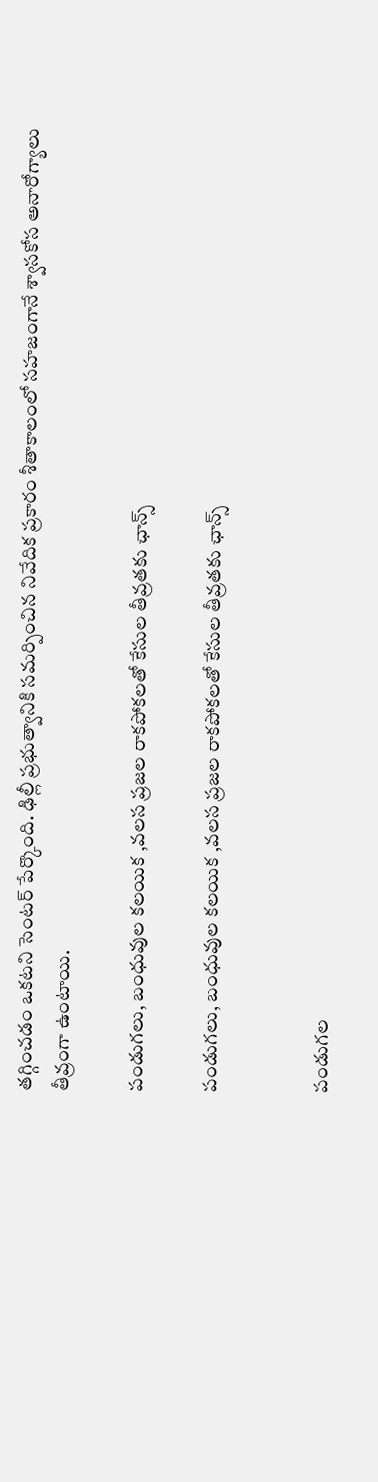తగ్గించడం ఒకటని సెంటర్ పేర్కొంది. ఢిల్లీ ప్రభుత్వానికి సమర్పించిన నివేదిక ప్రకారం శీతాకాలంలో సహజంగానే శ్వాసకోస అనారోగ్యాలు తీవ్రంగా ఉంటాయి.

పండుగలు, బంధువుల కలయిక ,వలస ప్రజల రాకపోకలతో కేసుల తీవ్రతకు ఛాన్స్

పండుగలు, బంధువుల కలయిక ,వలస ప్రజల రాకపోకలతో కేసుల తీవ్రతకు ఛాన్స్


పండుగల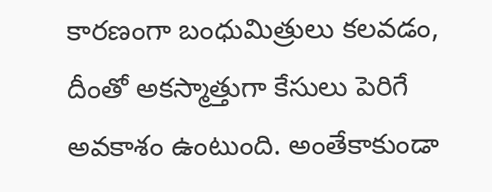కారణంగా బంధుమిత్రులు కలవడం, దీంతో అకస్మాత్తుగా కేసులు పెరిగే అవకాశం ఉంటుంది. అంతేకాకుండా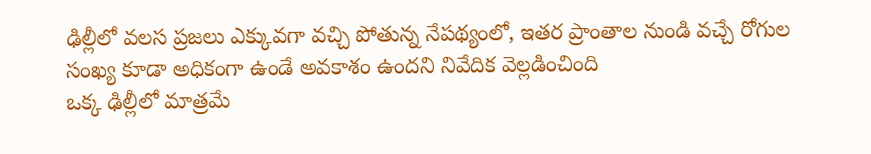ఢిల్లీలో వలస ప్రజలు ఎక్కువగా వచ్చి పోతున్న నేపథ్యంలో, ఇతర ప్రాంతాల నుండి వచ్చే రోగుల సంఖ్య కూడా అధికంగా ఉండే అవకాశం ఉందని నివేదిక వెల్లడించింది
ఒక్క ఢిల్లీలో మాత్రమే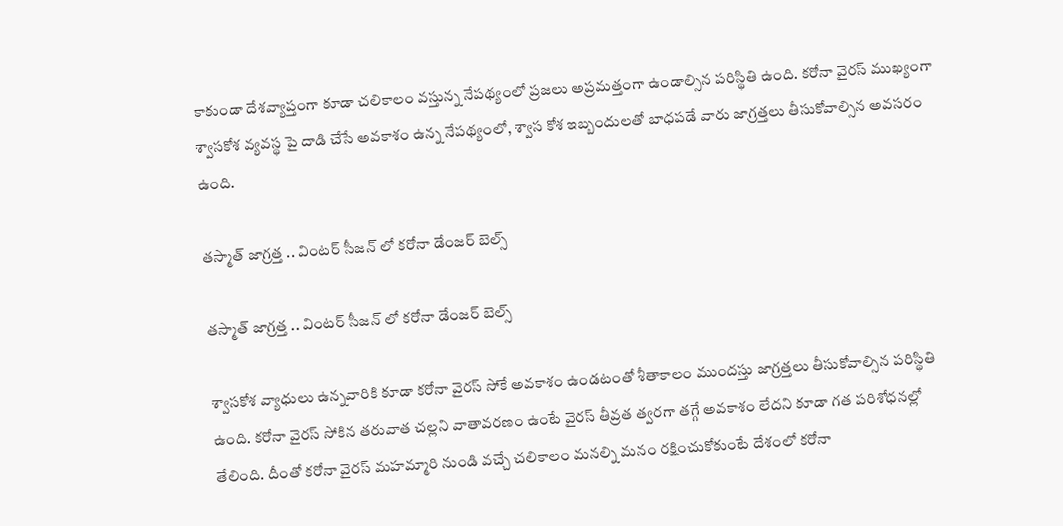కాకుండా దేశవ్యాప్తంగా కూడా చలికాలం వస్తున్న నేపథ్యంలో ప్రజలు అప్రమత్తంగా ఉండాల్సిన పరిస్థితి ఉంది. కరోనా వైరస్ ముఖ్యంగా శ్వాసకోశ వ్యవస్థ పై దాడి చేసే అవకాశం ఉన్న నేపథ్యంలో, శ్వాస కోశ ఇబ్బందులతో బాధపడే వారు జాగ్రత్తలు తీసుకోవాల్సిన అవసరం ఉంది.

తస్మాత్ జాగ్రత్త .. వింటర్ సీజన్ లో కరోనా డేంజర్ బెల్స్

తస్మాత్ జాగ్రత్త .. వింటర్ సీజన్ లో కరోనా డేంజర్ బెల్స్

శ్వాసకోశ వ్యాధులు ఉన్నవారికి కూడా కరోనా వైరస్ సోకే అవకాశం ఉండటంతో శీతాకాలం ముందస్తు జాగ్రత్తలు తీసుకోవాల్సిన పరిస్థితి ఉంది. కరోనా వైరస్ సోకిన తరువాత చల్లని వాతావరణం ఉంటే వైరస్ తీవ్రత త్వరగా తగ్గే అవకాశం లేదని కూడా గత పరిశోధనల్లో తేలింది. దీంతో కరోనా వైరస్ మహమ్మారి నుండి వచ్చే చలికాలం మనల్ని మనం రక్షించుకోకుంటే దేశంలో కరోనా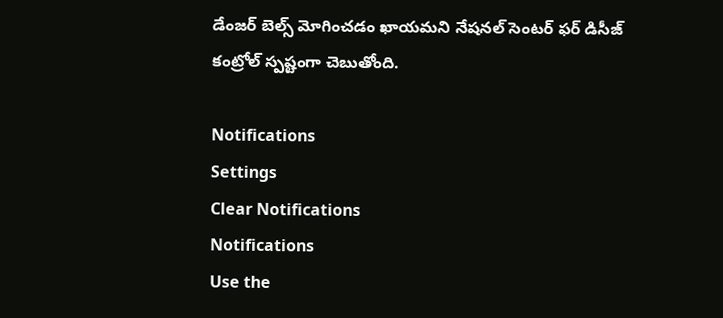డేంజర్ బెల్స్ మోగించడం ఖాయమని నేషనల్ సెంటర్ ఫర్ డిసీజ్ కంట్రోల్ స్పష్టంగా చెబుతోంది.

Notifications
Settings
Clear Notifications
Notifications
Use the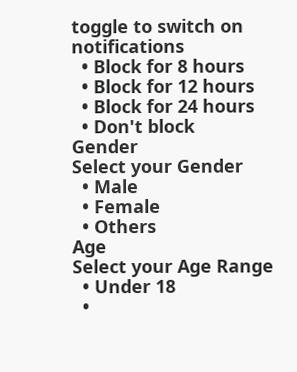toggle to switch on notifications
  • Block for 8 hours
  • Block for 12 hours
  • Block for 24 hours
  • Don't block
Gender
Select your Gender
  • Male
  • Female
  • Others
Age
Select your Age Range
  • Under 18
  •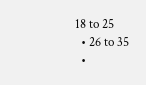18 to 25
  • 26 to 35
  •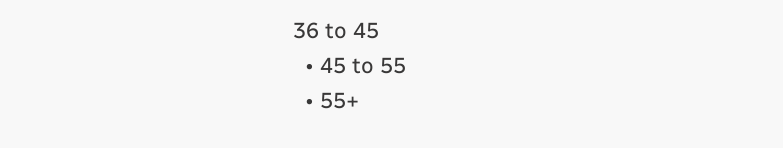36 to 45
  • 45 to 55
  • 55+